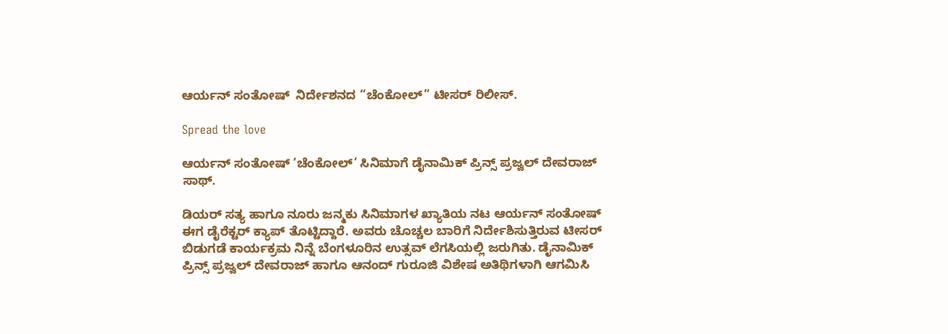ಆರ್ಯನ್ ಸಂತೋಷ್  ನಿರ್ದೇಶನದ “ಚೆಂಕೋಲ್” ಟೀಸರ್ ರಿಲೀಸ್.

Spread the love

ಆರ್ಯನ್ ಸಂತೋಷ್ ‘ಚೆಂಕೋಲ್’ ಸಿನಿಮಾಗೆ ಡೈನಾಮಿಕ್ ಪ್ರಿನ್ಸ್ ಪ್ರಜ್ವಲ್ ದೇವರಾಜ್ ಸಾಥ್.

ಡಿಯರ್ ಸತ್ಯ ಹಾಗೂ ನೂರು ಜನ್ಮಕು ಸಿನಿಮಾಗಳ ಖ್ಯಾತಿಯ ನಟ ಆರ್ಯನ್ ಸಂತೋಷ್ ಈಗ ಡೈರೆಕ್ಟರ್ ಕ್ಯಾಪ್ ತೊಟ್ಟಿದ್ದಾರೆ. ಅವರು ಚೊಚ್ಚಲ ಬಾರಿಗೆ ನಿರ್ದೇಶಿಸುತ್ತಿರುವ ಟೀಸರ್ ಬಿಡುಗಡೆ ಕಾರ್ಯಕ್ರಮ ನಿನ್ನೆ ಬೆಂಗಳೂರಿನ ಉತ್ಸವ್ ಲೆಗಸಿಯಲ್ಲಿ ಜರುಗಿತು. ಡೈನಾಮಿಕ್ ಪ್ರಿನ್ಸ್ ಪ್ರಜ್ವಲ್ ದೇವರಾಜ್ ಹಾಗೂ ಆನಂದ್ ಗುರೂಜಿ ವಿಶೇಷ ಅತಿಥಿಗಳಾಗಿ ಆಗಮಿಸಿ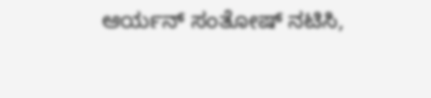ಆರ್ಯನ್ ಸಂತೋಷ್ ನಟಿಸಿ,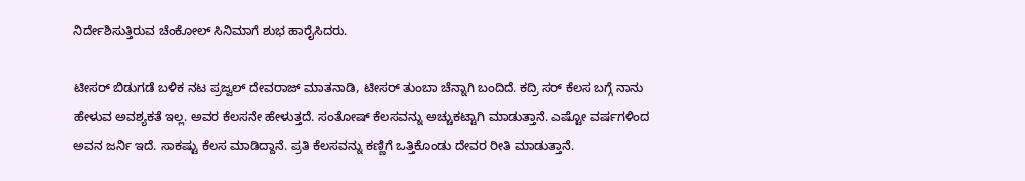ನಿರ್ದೇಶಿಸುತ್ತಿರುವ ಚೆಂಕೋಲ್ ಸಿನಿಮಾಗೆ ಶುಭ ಹಾರೈಸಿದರು.

ಟೀಸರ್ ಬಿಡುಗಡೆ ಬಳಿಕ ನಟ ಪ್ರಜ್ವಲ್ ದೇವರಾಜ್ ಮಾತನಾಡಿ, ಟೀಸರ್ ತುಂಬಾ ಚೆನ್ನಾಗಿ ಬಂದಿದೆ. ಕದ್ರಿ ಸರ್ ಕೆಲಸ ಬಗ್ಗೆ ನಾನು ಹೇಳುವ ಅವಶ್ಯಕತೆ ಇಲ್ಲ. ಅವರ ಕೆಲಸನೇ ಹೇಳುತ್ತದೆ. ಸಂತೋಷ್ ಕೆಲಸವನ್ನು ಅಚ್ಚುಕಟ್ಟಾಗಿ ಮಾಡುತ್ತಾನೆ. ಎಷ್ಟೋ ವರ್ಷಗಳಿಂದ ಅವನ ಜರ್ನಿ ಇದೆ. ಸಾಕಷ್ಟು ಕೆಲಸ ಮಾಡಿದ್ದಾನೆ. ಪ್ರತಿ ಕೆಲಸವನ್ನು ಕಣ್ಣಿಗೆ ಒತ್ತಿಕೊಂಡು ದೇವರ ರೀತಿ ಮಾಡುತ್ತಾನೆ.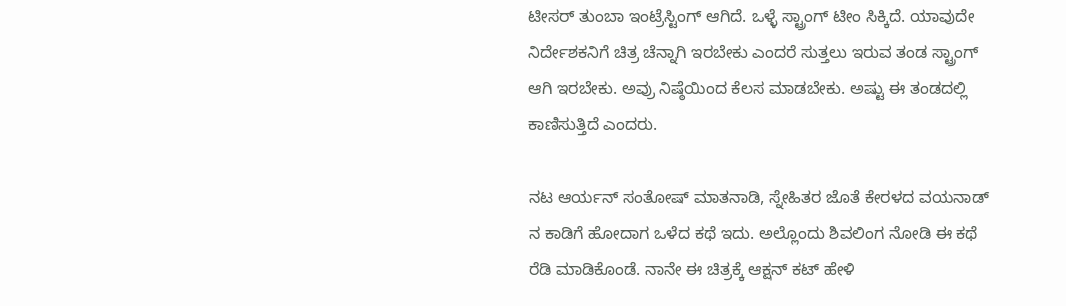ಟೀಸರ್ ತುಂಬಾ ಇಂಟ್ರೆಸ್ಟಿಂಗ್ ಆಗಿದೆ. ಒಳ್ಳೆ ಸ್ಟ್ರಾಂಗ್ ಟೀಂ ಸಿಕ್ಕಿದೆ. ಯಾವುದೇ ನಿರ್ದೇಶಕನಿಗೆ ಚಿತ್ರ ಚೆನ್ನಾಗಿ ಇರಬೇಕು ಎಂದರೆ ಸುತ್ತಲು ಇರುವ ತಂಡ ಸ್ಟ್ರಾಂಗ್ ಆಗಿ ಇರಬೇಕು. ಅವ್ರು ನಿಷ್ಠೆಯಿಂದ ಕೆಲಸ ಮಾಡಬೇಕು. ಅಷ್ಟು ಈ ತಂಡದಲ್ಲಿ ಕಾಣಿಸುತ್ತಿದೆ ಎಂದರು.

ನಟ ಆರ್ಯನ್ ಸಂತೋಷ್ ಮಾತನಾಡಿ, ಸ್ನೇಹಿತರ ಜೊತೆ ಕೇರಳದ ವಯನಾಡ್ ನ ಕಾಡಿಗೆ ಹೋದಾಗ ಒಳೆದ ಕಥೆ ಇದು. ಅಲ್ಲೊಂದು ಶಿವಲಿಂಗ ನೋಡಿ ಈ ಕಥೆ ರೆಡಿ ಮಾಡಿಕೊಂಡೆ. ನಾನೇ ಈ ಚಿತ್ರಕ್ಕೆ ಆಕ್ಷನ್ ಕಟ್ ಹೇಳಿ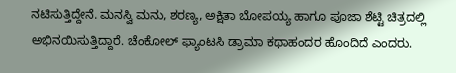ನಟಿಸುತ್ತಿದ್ದೇನೆ. ಮನಸ್ವಿ ಮನು, ಶರಣ್ಯ, ಅಕ್ಷಿತಾ ಬೋಪಯ್ಯ ಹಾಗೂ ಪೂಜಾ ಶೆಟ್ಟಿ ಚಿತ್ರದಲ್ಲಿ ಅಭಿನಯಿಸುತ್ತಿದ್ದಾರೆ. ಚೆಂಕೋಲ್ ಫ್ಯಾಂಟಸಿ ಡ್ರಾಮಾ ಕಥಾಹಂದರ ಹೊಂದಿದೆ ಎಂದರು.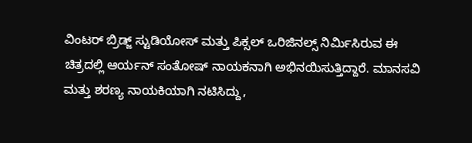ವಿಂಟರ್ ಬ್ರಿಡ್ಜ್ ಸ್ಟುಡಿಯೋಸ್ ಮತ್ತು ಪಿಕ್ಸಲ್ ಒರಿಜಿನಲ್ಸ್ ನಿರ್ಮಿಸಿರುವ ಈ ಚಿತ್ರದಲ್ಲಿ ಆರ್ಯನ್ ಸಂತೋಷ್ ನಾಯಕನಾಗಿ ಅಭಿನಯಿಸುತ್ತಿದ್ದಾರೆ. ಮಾನಸವಿ ಮತ್ತು ಶರಣ್ಯ ನಾಯಕಿಯಾಗಿ ನಟಿಸಿದ್ದು,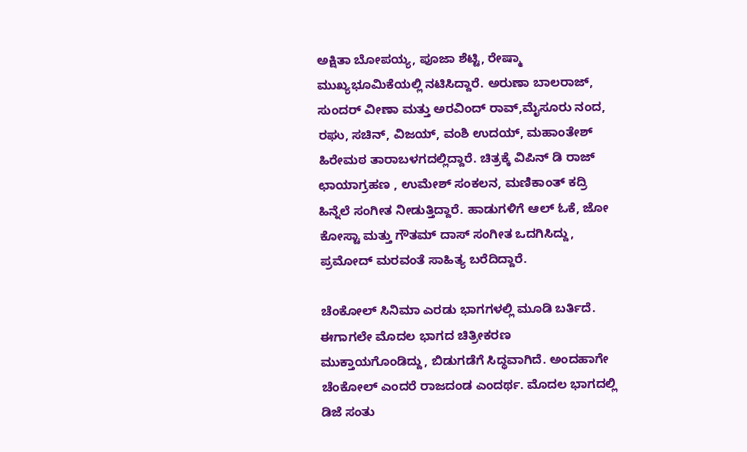ಅಕ್ಷಿತಾ ಬೋಪಯ್ಯ, ಪೂಜಾ ಶೆಟ್ಟಿ, ರೇಷ್ಮಾ ಮುಖ್ಯಭೂಮಿಕೆಯಲ್ಲಿ ನಟಿಸಿದ್ದಾರೆ. ಅರುಣಾ ಬಾಲರಾಜ್, ಸುಂದರ್ ವೀಣಾ ಮತ್ತು ಅರವಿಂದ್ ರಾವ್,ಮೈಸೂರು ನಂದ, ರಘು, ಸಚಿನ್, ವಿಜಯ್, ವಂಶಿ ಉದಯ್, ಮಹಾಂತೇಶ್ ಹಿರೇಮಠ ತಾರಾಬಳಗದಲ್ಲಿದ್ದಾರೆ. ಚಿತ್ರಕ್ಕೆ ವಿಪಿನ್ ಡಿ ರಾಜ್ ಛಾಯಾಗ್ರಹಣ , ಉಮೇಶ್ ಸಂಕಲನ, ಮಣಿಕಾಂತ್ ಕದ್ರಿ ಹಿನ್ನೆಲೆ ಸಂಗೀತ ನೀಡುತ್ತಿದ್ದಾರೆ. ಹಾಡುಗಳಿಗೆ ಆಲ್ ಓಕೆ, ಜೋ ಕೋಸ್ಟಾ ಮತ್ತು ಗೌತಮ್ ದಾಸ್ ಸಂಗೀತ ಒದಗಿಸಿದ್ದು, ಪ್ರಮೋದ್ ಮರವಂತೆ ಸಾಹಿತ್ಯ ಬರೆದಿದ್ದಾರೆ.

ಚೆಂಕೋಲ್ ಸಿನಿಮಾ ಎರಡು ಭಾಗಗಳಲ್ಲಿ ಮೂಡಿ‌ ಬರ್ತಿದೆ. ಈಗಾಗಲೇ ಮೊದಲ ಭಾಗದ ಚಿತ್ರೀಕರಣ ಮುಕ್ತಾಯಗೊಂಡಿದ್ದು, ಬಿಡುಗಡೆಗೆ ಸಿದ್ಧವಾಗಿದೆ. ಅಂದಹಾಗೇ ಚೆಂಕೋಲ್ ಎಂದರೆ ರಾಜದಂಡ ಎಂದರ್ಥ. ಮೊದಲ ಭಾಗದಲ್ಲಿ ಡಿಜೆ ಸಂತು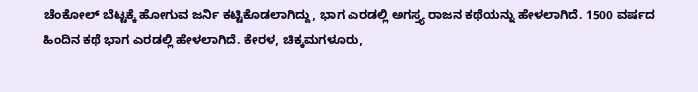ಚೆಂಕೋಲ್ ಬೆಟ್ಟಕ್ಕೆ ಹೋಗುವ ಜರ್ನಿ ಕಟ್ಟಿಕೊಡಲಾಗಿದ್ದು, ಭಾಗ ಎರಡಲ್ಲಿ ಅಗಸ್ತ್ಯ ರಾಜನ ಕಥೆಯನ್ನು ಹೇಳಲಾಗಿದೆ. 1500 ವರ್ಷದ ಹಿಂದಿನ ಕಥೆ ಭಾಗ ಎರಡಲ್ಲಿ ಹೇಳಲಾಗಿದೆ. ಕೇರಳ, ಚಿಕ್ಕಮಗಳೂರು,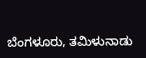ಬೆಂಗಳೂರು, ತಮಿಳುನಾಡು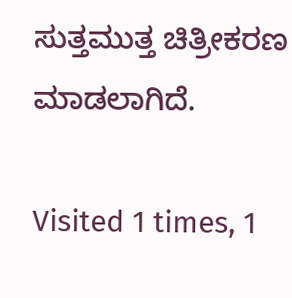ಸುತ್ತಮುತ್ತ ಚಿತ್ರೀಕರಣ ಮಾಡಲಾಗಿದೆ.

Visited 1 times, 1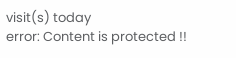visit(s) today
error: Content is protected !!